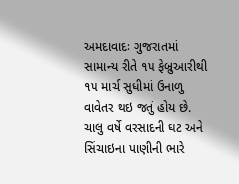અમદાવાદઃ ગુજરાતમાં સામાન્ય રીતે ૧૫ ફેબ્રુઆરીથી ૧૫ માર્ચ સુધીમાં ઉનાળુ વાવેતર થઇ જતું હોય છે. ચાલુ વર્ષે વરસાદની ઘટ અને સિંચાઇના પાણીની ભારે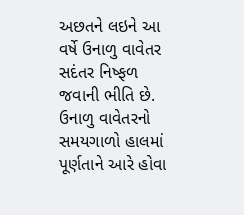અછતને લઇને આ વર્ષે ઉનાળુ વાવેતર સદંતર નિષ્ફળ જવાની ભીતિ છે. ઉનાળુ વાવેતરનો સમયગાળો હાલમાં પૂર્ણતાને આરે હોવા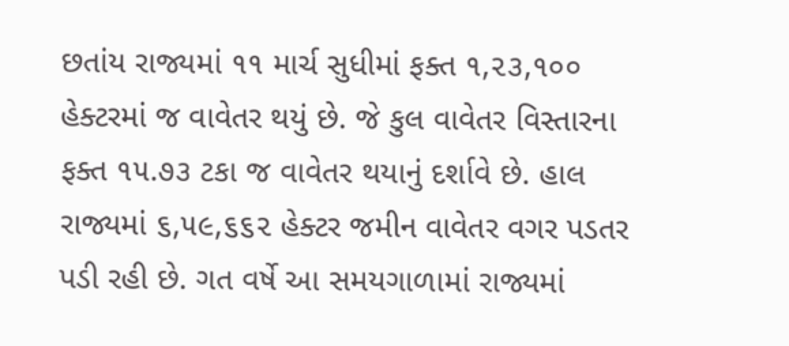છતાંય રાજ્યમાં ૧૧ માર્ચ સુધીમાં ફક્ત ૧,૨૩,૧૦૦ હેક્ટરમાં જ વાવેતર થયું છે. જે કુલ વાવેતર વિસ્તારના ફક્ત ૧૫.૭૩ ટકા જ વાવેતર થયાનું દર્શાવે છે. હાલ રાજ્યમાં ૬,૫૯,૬૬૨ હેક્ટર જમીન વાવેતર વગર પડતર પડી રહી છે. ગત વર્ષે આ સમયગાળામાં રાજ્યમાં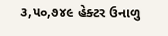૩,૫૦,૭૪૯ હેક્ટર ઉનાળુ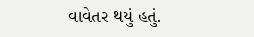વાવેતર થયું હતું.